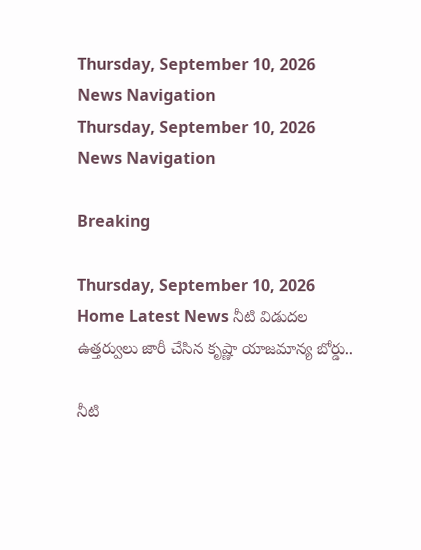Thursday, September 10, 2026
News Navigation
Thursday, September 10, 2026
News Navigation

Breaking

Thursday, September 10, 2026
Home Latest News నీటి విడుదల ఉత్తర్వులు జారీ చేసిన కృష్ణా యాజమాన్య బోర్డు..

నీటి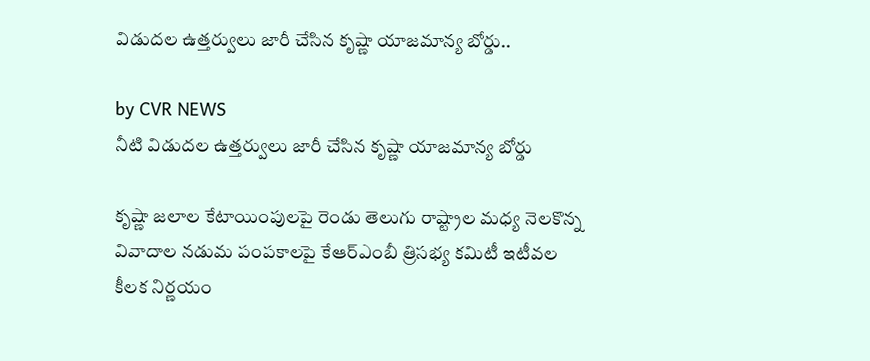విడుదల ఉత్తర్వులు జారీ చేసిన కృష్ణా యాజమాన్య బోర్డు..

by CVR NEWS
నీటి విడుదల ఉత్తర్వులు జారీ చేసిన కృష్ణా యాజమాన్య బోర్డు

కృష్ణా జలాల కేటాయింపులపై రెండు తెలుగు రాష్ట్రాల మధ్య నెలకొన్న వివాదాల నడుమ పంపకాలపై కేఆర్ఎంబీ త్రిసభ్య కమిటీ ఇటీవల కీలక నిర్ణయం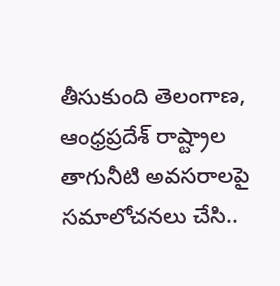తీసుకుంది తెలంగాణ, ఆంధ్రప్రదేశ్ రాష్ట్రాల తాగునీటి అవసరాలపై సమాలోచనలు చేసి..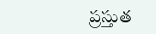ప్రస్తుత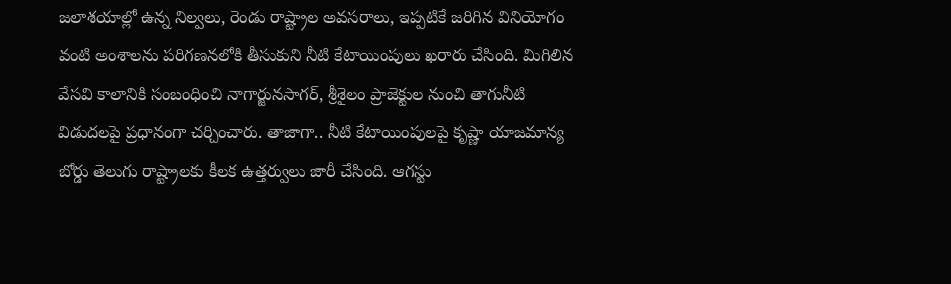జలాశయాల్లో ఉన్న నిల్వలు, రెండు రాష్ట్రాల అవసరాలు, ఇప్పటికే జరిగిన వినియోగం వంటి అంశాలను పరిగణనలోకి తీసుకుని నీటి కేటాయింపులు ఖరారు చేసింది. మిగిలిన వేసవి కాలానికి సంబంధించి నాగార్జునసాగర్, శ్రీశైలం ప్రాజెక్టుల నుంచి తాగునీటి విడుదలపై ప్రధానంగా చర్చించారు. తాజాగా.. నీటి కేటాయింపులపై కృష్ణా యాజమాన్య బోర్డు తెలుగు రాష్ట్రాలకు కీలక ఉత్తర్వులు జారీ చేసింది. ఆగస్టు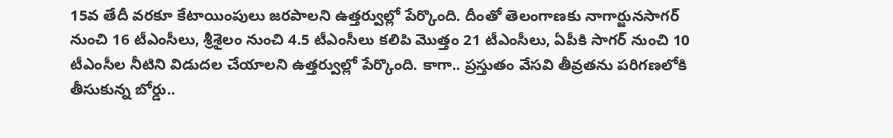15వ తేదీ వరకూ కేటాయింపులు జరపాలని ఉత్తర్వుల్లో పేర్కొంది. దీంతో తెలంగాణకు నాగార్జునసాగర్ నుంచి 16 టీఎంసీలు, శ్రీశైలం నుంచి 4.5 టీఎంసీలు కలిపి మొత్తం 21 టీఎంసీలు, ఏపీకి సాగర్ నుంచి 10 టీఎంసీల నీటిని విడుదల చేయాలని ఉత్తర్వుల్లో పేర్కొంది. కాగా.. ప్రస్తుతం వేసవి తీవ్రతను పరిగణలోకి తీసుకున్న బోర్డు..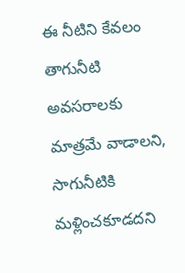ఈ నీటిని కేవలం తాగునీటి అవసరాలకు మాత్రమే వాడాలని, సాగునీటికి మళ్లించకూడదని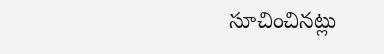సూచించినట్లు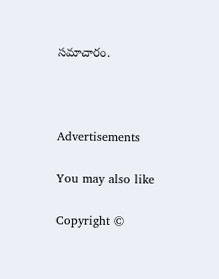సమాచారం.



Advertisements

You may also like

Copyright ©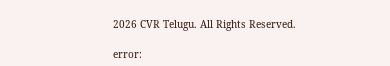2026 CVR Telugu. All Rights Reserved.

error: